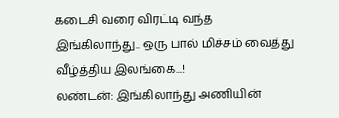கடைசி வரை விரட்டி வந்த இங்கிலாந்து.. ஒரு பால் மிச்சம் வைத்து வீழ்த்திய இலங்கை...!
லண்டன்: இங்கிலாந்து அணியின்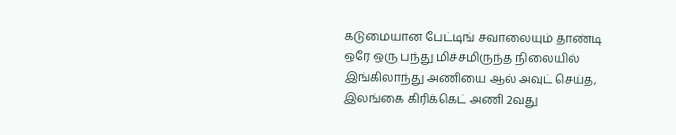கடுமையான பேட்டிங் சவாலையும் தாண்டி ஒரே ஒரு பந்து மிச்சமிருந்த நிலையில் இங்கிலாந்து அணியை ஆல் அவுட் செய்த, இலங்கை கிரிக்கெட் அணி 2வது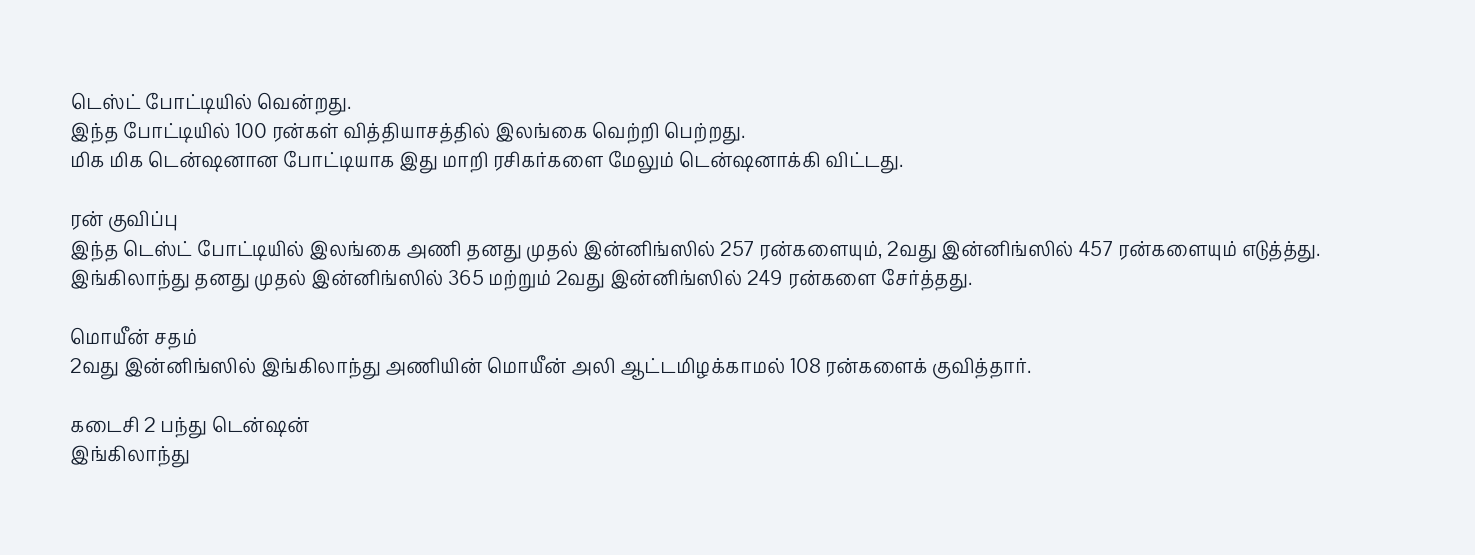டெஸ்ட் போட்டியில் வென்றது.
இந்த போட்டியில் 100 ரன்கள் வித்தியாசத்தில் இலங்கை வெற்றி பெற்றது.
மிக மிக டென்ஷனான போட்டியாக இது மாறி ரசிகர்களை மேலும் டென்ஷனாக்கி விட்டது.

ரன் குவிப்பு
இந்த டெஸ்ட் போட்டியில் இலங்கை அணி தனது முதல் இன்னிங்ஸில் 257 ரன்களையும், 2வது இன்னிங்ஸில் 457 ரன்களையும் எடுத்த்து. இங்கிலாந்து தனது முதல் இன்னிங்ஸில் 365 மற்றும் 2வது இன்னிங்ஸில் 249 ரன்களை சேர்த்தது.

மொயீன் சதம்
2வது இன்னிங்ஸில் இங்கிலாந்து அணியின் மொயீன் அலி ஆட்டமிழக்காமல் 108 ரன்களைக் குவித்தார்.

கடைசி 2 பந்து டென்ஷன்
இங்கிலாந்து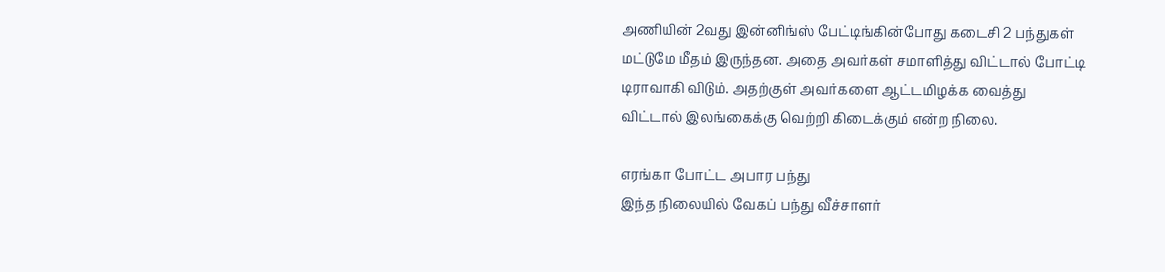அணியின் 2வது இன்னிங்ஸ் பேட்டிங்கின்போது கடைசி 2 பந்துகள் மட்டுமே மீதம் இருந்தன. அதை அவர்கள் சமாளித்து விட்டால் போட்டி டிராவாகி விடும். அதற்குள் அவர்களை ஆட்டமிழக்க வைத்து விட்டால் இலங்கைக்கு வெற்றி கிடைக்கும் என்ற நிலை.

எரங்கா போட்ட அபார பந்து
இந்த நிலையில் வேகப் பந்து வீச்சாளர்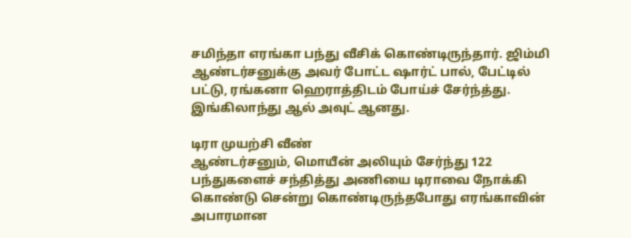சமிந்தா எரங்கா பந்து வீசிக் கொண்டிருந்தார். ஜிம்மி ஆண்டர்சனுக்கு அவர் போட்ட ஷார்ட் பால், பேட்டில் பட்டு, ரங்கனா ஹெராத்திடம் போய்ச் சேர்ந்த்து. இங்கிலாந்து ஆல் அவுட் ஆனது.

டிரா முயற்சி வீண்
ஆண்டர்சனும், மொயீன் அலியும் சேர்ந்து 122 பந்துகளைச் சந்தித்து அணியை டிராவை நோக்கி கொண்டு சென்று கொண்டிருந்தபோது எரங்காவின் அபாரமான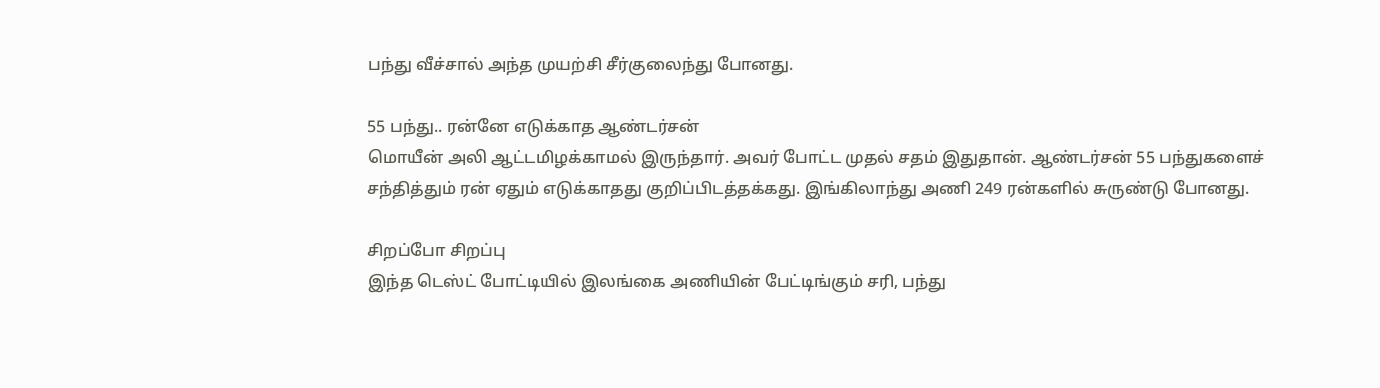பந்து வீச்சால் அந்த முயற்சி சீர்குலைந்து போனது.

55 பந்து.. ரன்னே எடுக்காத ஆண்டர்சன்
மொயீன் அலி ஆட்டமிழக்காமல் இருந்தார். அவர் போட்ட முதல் சதம் இதுதான். ஆண்டர்சன் 55 பந்துகளைச் சந்தித்தும் ரன் ஏதும் எடுக்காதது குறிப்பிடத்தக்கது. இங்கிலாந்து அணி 249 ரன்களில் சுருண்டு போனது.

சிறப்போ சிறப்பு
இந்த டெஸ்ட் போட்டியில் இலங்கை அணியின் பேட்டிங்கும் சரி, பந்து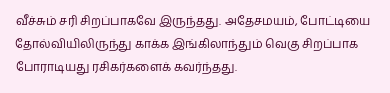வீச்சும் சரி சிறப்பாகவே இருந்தது. அதேசமயம், போட்டியை தோல்வியிலிருந்து காக்க இங்கிலாந்தும் வெகு சிறப்பாக போராடியது ரசிகர்களைக் கவர்ந்தது.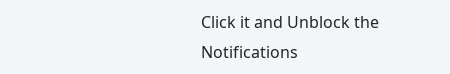Click it and Unblock the Notifications